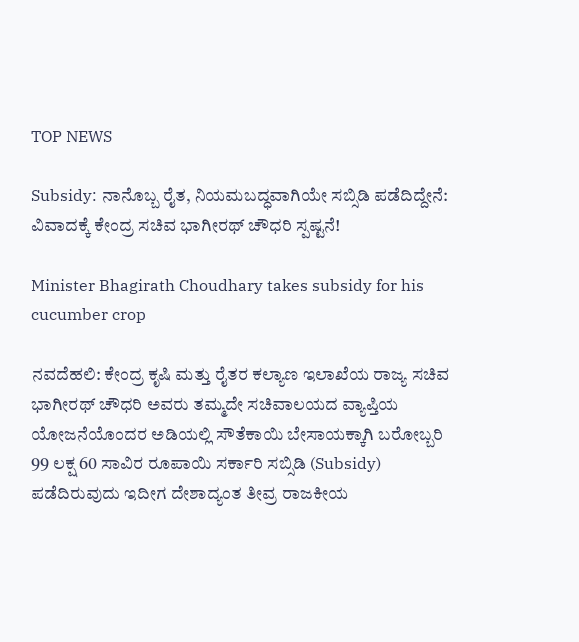TOP NEWS

Subsidy: ನಾನೊಬ್ಬ ರೈತ, ನಿಯಮಬದ್ಧವಾಗಿಯೇ ಸಬ್ಸಿಡಿ ಪಡೆದಿದ್ದೇನೆ: ವಿವಾದಕ್ಕೆ ಕೇಂದ್ರ ಸಚಿವ ಭಾಗೀರಥ್ ಚೌಧರಿ ಸ್ಪಷ್ಟನೆ!

Minister Bhagirath Choudhary takes subsidy for his cucumber crop

ನವದೆಹಲಿ: ಕೇಂದ್ರ ಕೃಷಿ ಮತ್ತು ರೈತರ ಕಲ್ಯಾಣ ಇಲಾಖೆಯ ರಾಜ್ಯ ಸಚಿವ ಭಾಗೀರಥ್ ಚೌಧರಿ ಅವರು ತಮ್ಮದೇ ಸಚಿವಾಲಯದ ವ್ಯಾಪ್ತಿಯ ಯೋಜನೆಯೊಂದರ ಅಡಿಯಲ್ಲಿ ಸೌತೆಕಾಯಿ ಬೇಸಾಯಕ್ಕಾಗಿ ಬರೋಬ್ಬರಿ 99 ಲಕ್ಷ 60 ಸಾವಿರ ರೂಪಾಯಿ ಸರ್ಕಾರಿ ಸಬ್ಸಿಡಿ (Subsidy) ಪಡೆದಿರುವುದು ಇದೀಗ ದೇಶಾದ್ಯಂತ ತೀವ್ರ ರಾಜಕೀಯ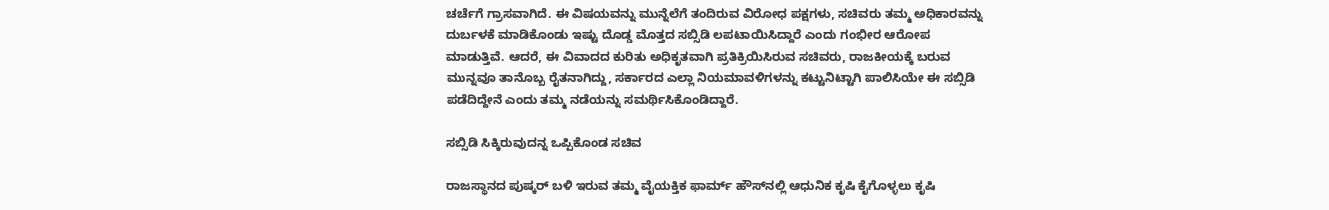ಚರ್ಚೆಗೆ ಗ್ರಾಸವಾಗಿದೆ. ಈ ವಿಷಯವನ್ನು ಮುನ್ನೆಲೆಗೆ ತಂದಿರುವ ವಿರೋಧ ಪಕ್ಷಗಳು, ಸಚಿವರು ತಮ್ಮ ಅಧಿಕಾರವನ್ನು ದುರ್ಬಳಕೆ ಮಾಡಿಕೊಂಡು ಇಷ್ಟು ದೊಡ್ಡ ಮೊತ್ತದ ಸಬ್ಸಿಡಿ ಲಪಟಾಯಿಸಿದ್ದಾರೆ ಎಂದು ಗಂಭೀರ ಆರೋಪ ಮಾಡುತ್ತಿವೆ. ಆದರೆ, ಈ ವಿವಾದದ ಕುರಿತು ಅಧಿಕೃತವಾಗಿ ಪ್ರತಿಕ್ರಿಯಿಸಿರುವ ಸಚಿವರು, ರಾಜಕೀಯಕ್ಕೆ ಬರುವ ಮುನ್ನವೂ ತಾನೊಬ್ಬ ರೈತನಾಗಿದ್ದು, ಸರ್ಕಾರದ ಎಲ್ಲಾ ನಿಯಮಾವಳಿಗಳನ್ನು ಕಟ್ಟುನಿಟ್ಟಾಗಿ ಪಾಲಿಸಿಯೇ ಈ ಸಬ್ಸಿಡಿ ಪಡೆದಿದ್ದೇನೆ ಎಂದು ತಮ್ಮ ನಡೆಯನ್ನು ಸಮರ್ಥಿಸಿಕೊಂಡಿದ್ದಾರೆ.

ಸಬ್ಸಿಡಿ ಸಿಕ್ಕಿರುವುದನ್ನ ಒಪ್ಪಿಕೊಂಡ ಸಚಿವ

ರಾಜಸ್ಥಾನದ ಪುಷ್ಕರ್ ಬಳಿ ಇರುವ ತಮ್ಮ ವೈಯಕ್ತಿಕ ಫಾರ್ಮ್ ಹೌಸ್‌ನಲ್ಲಿ ಆಧುನಿಕ ಕೃಷಿ ಕೈಗೊಳ್ಳಲು ಕೃಷಿ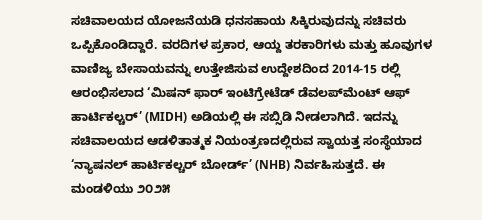ಸಚಿವಾಲಯದ ಯೋಜನೆಯಡಿ ಧನಸಹಾಯ ಸಿಕ್ಕಿರುವುದನ್ನು ಸಚಿವರು ಒಪ್ಪಿಕೊಂಡಿದ್ದಾರೆ. ವರದಿಗಳ ಪ್ರಕಾರ, ಆಯ್ದ ತರಕಾರಿಗಳು ಮತ್ತು ಹೂವುಗಳ ವಾಣಿಜ್ಯ ಬೇಸಾಯವನ್ನು ಉತ್ತೇಜಿಸುವ ಉದ್ದೇಶದಿಂದ 2014-15 ರಲ್ಲಿ ಆರಂಭಿಸಲಾದ ‘ಮಿಷನ್ ಫಾರ್ ಇಂಟಿಗ್ರೇಟೆಡ್ ಡೆವಲಪ್‌ಮೆಂಟ್ ಆಫ್ ಹಾರ್ಟಿಕಲ್ಚರ್’ (MIDH) ಅಡಿಯಲ್ಲಿ ಈ ಸಬ್ಸಿಡಿ ನೀಡಲಾಗಿದೆ. ಇದನ್ನು ಸಚಿವಾಲಯದ ಆಡಳಿತಾತ್ಮಕ ನಿಯಂತ್ರಣದಲ್ಲಿರುವ ಸ್ವಾಯತ್ತ ಸಂಸ್ಥೆಯಾದ ‘ನ್ಯಾಷನಲ್ ಹಾರ್ಟಿಕಲ್ಚರ್ ಬೋರ್ಡ್’ (NHB) ನಿರ್ವಹಿಸುತ್ತದೆ. ಈ ಮಂಡಳಿಯು ೨೦೨೫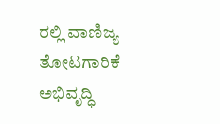ರಲ್ಲಿ ವಾಣಿಜ್ಯ ತೋಟಗಾರಿಕೆ ಅಭಿವೃದ್ಧಿ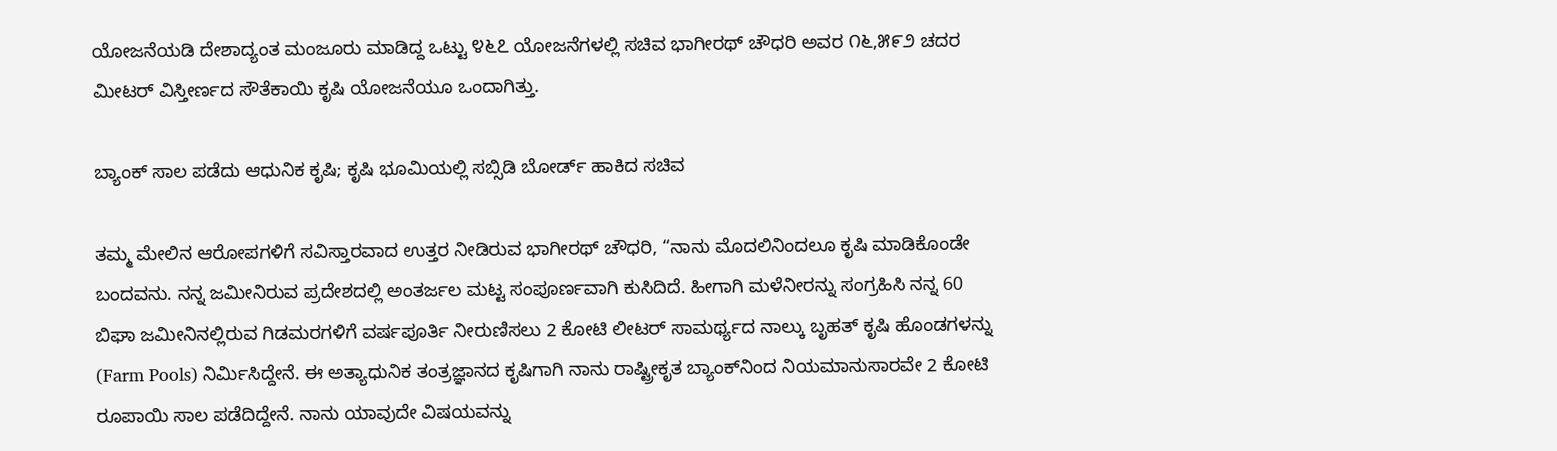ಯೋಜನೆಯಡಿ ದೇಶಾದ್ಯಂತ ಮಂಜೂರು ಮಾಡಿದ್ದ ಒಟ್ಟು ೪೬೭ ಯೋಜನೆಗಳಲ್ಲಿ ಸಚಿವ ಭಾಗೀರಥ್ ಚೌಧರಿ ಅವರ ೧೬,೫೯೨ ಚದರ ಮೀಟರ್ ವಿಸ್ತೀರ್ಣದ ಸೌತೆಕಾಯಿ ಕೃಷಿ ಯೋಜನೆಯೂ ಒಂದಾಗಿತ್ತು.

ಬ್ಯಾಂಕ್ ಸಾಲ ಪಡೆದು ಆಧುನಿಕ ಕೃಷಿ; ಕೃಷಿ ಭೂಮಿಯಲ್ಲಿ ಸಬ್ಸಿಡಿ ಬೋರ್ಡ್‌ ಹಾಕಿದ ಸಚಿವ

ತಮ್ಮ ಮೇಲಿನ ಆರೋಪಗಳಿಗೆ ಸವಿಸ್ತಾರವಾದ ಉತ್ತರ ನೀಡಿರುವ ಭಾಗೀರಥ್ ಚೌಧರಿ, “ನಾನು ಮೊದಲಿನಿಂದಲೂ ಕೃಷಿ ಮಾಡಿಕೊಂಡೇ ಬಂದವನು. ನನ್ನ ಜಮೀನಿರುವ ಪ್ರದೇಶದಲ್ಲಿ ಅಂತರ್ಜಲ ಮಟ್ಟ ಸಂಪೂರ್ಣವಾಗಿ ಕುಸಿದಿದೆ. ಹೀಗಾಗಿ ಮಳೆನೀರನ್ನು ಸಂಗ್ರಹಿಸಿ ನನ್ನ 60 ಬಿಘಾ ಜಮೀನಿನಲ್ಲಿರುವ ಗಿಡಮರಗಳಿಗೆ ವರ್ಷಪೂರ್ತಿ ನೀರುಣಿಸಲು 2 ಕೋಟಿ ಲೀಟರ್ ಸಾಮರ್ಥ್ಯದ ನಾಲ್ಕು ಬೃಹತ್ ಕೃಷಿ ಹೊಂಡಗಳನ್ನು (Farm Pools) ನಿರ್ಮಿಸಿದ್ದೇನೆ. ಈ ಅತ್ಯಾಧುನಿಕ ತಂತ್ರಜ್ಞಾನದ ಕೃಷಿಗಾಗಿ ನಾನು ರಾಷ್ಟ್ರೀಕೃತ ಬ್ಯಾಂಕ್‌ನಿಂದ ನಿಯಮಾನುಸಾರವೇ 2 ಕೋಟಿ ರೂಪಾಯಿ ಸಾಲ ಪಡೆದಿದ್ದೇನೆ. ನಾನು ಯಾವುದೇ ವಿಷಯವನ್ನು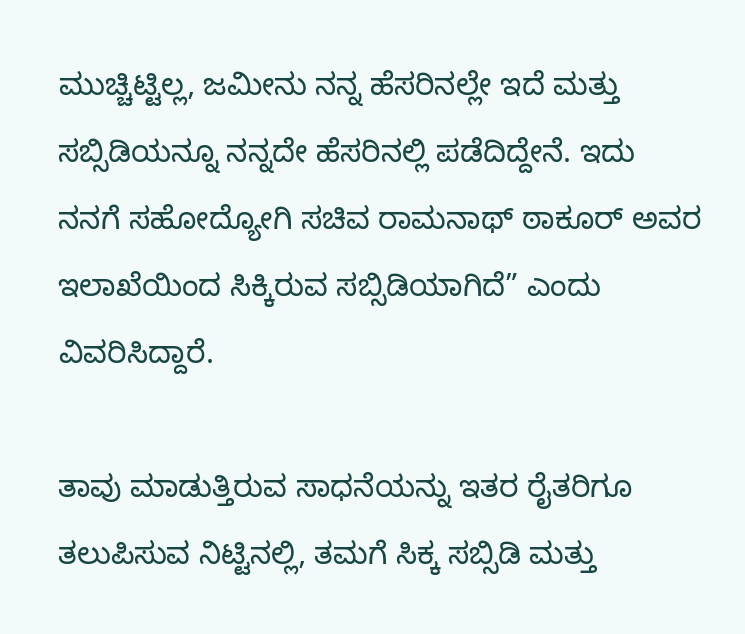ಮುಚ್ಚಿಟ್ಟಿಲ್ಲ, ಜಮೀನು ನನ್ನ ಹೆಸರಿನಲ್ಲೇ ಇದೆ ಮತ್ತು ಸಬ್ಸಿಡಿಯನ್ನೂ ನನ್ನದೇ ಹೆಸರಿನಲ್ಲಿ ಪಡೆದಿದ್ದೇನೆ. ಇದು ನನಗೆ ಸಹೋದ್ಯೋಗಿ ಸಚಿವ ರಾಮನಾಥ್ ಠಾಕೂರ್ ಅವರ ಇಲಾಖೆಯಿಂದ ಸಿಕ್ಕಿರುವ ಸಬ್ಸಿಡಿಯಾಗಿದೆ” ಎಂದು ವಿವರಿಸಿದ್ದಾರೆ.

ತಾವು ಮಾಡುತ್ತಿರುವ ಸಾಧನೆಯನ್ನು ಇತರ ರೈತರಿಗೂ ತಲುಪಿಸುವ ನಿಟ್ಟಿನಲ್ಲಿ, ತಮಗೆ ಸಿಕ್ಕ ಸಬ್ಸಿಡಿ ಮತ್ತು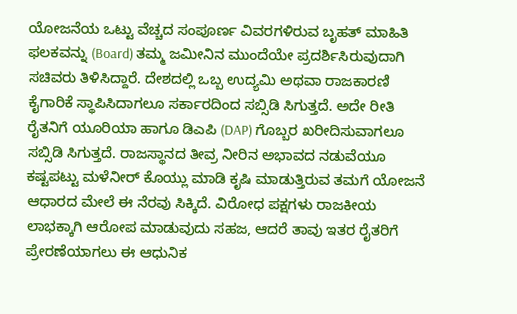ಯೋಜನೆಯ ಒಟ್ಟು ವೆಚ್ಚದ ಸಂಪೂರ್ಣ ವಿವರಗಳಿರುವ ಬೃಹತ್ ಮಾಹಿತಿ ಫಲಕವನ್ನು (Board) ತಮ್ಮ ಜಮೀನಿನ ಮುಂದೆಯೇ ಪ್ರದರ್ಶಿಸಿರುವುದಾಗಿ ಸಚಿವರು ತಿಳಿಸಿದ್ದಾರೆ. ದೇಶದಲ್ಲಿ ಒಬ್ಬ ಉದ್ಯಮಿ ಅಥವಾ ರಾಜಕಾರಣಿ ಕೈಗಾರಿಕೆ ಸ್ಥಾಪಿಸಿದಾಗಲೂ ಸರ್ಕಾರದಿಂದ ಸಬ್ಸಿಡಿ ಸಿಗುತ್ತದೆ. ಅದೇ ರೀತಿ ರೈತನಿಗೆ ಯೂರಿಯಾ ಹಾಗೂ ಡಿಎಪಿ (DAP) ಗೊಬ್ಬರ ಖರೀದಿಸುವಾಗಲೂ ಸಬ್ಸಿಡಿ ಸಿಗುತ್ತದೆ. ರಾಜಸ್ಥಾನದ ತೀವ್ರ ನೀರಿನ ಅಭಾವದ ನಡುವೆಯೂ ಕಷ್ಟಪಟ್ಟು ಮಳೆನೀರ್ ಕೊಯ್ಲು ಮಾಡಿ ಕೃಷಿ ಮಾಡುತ್ತಿರುವ ತಮಗೆ ಯೋಜನೆ ಆಧಾರದ ಮೇಲೆ ಈ ನೆರವು ಸಿಕ್ಕಿದೆ. ವಿರೋಧ ಪಕ್ಷಗಳು ರಾಜಕೀಯ ಲಾಭಕ್ಕಾಗಿ ಆರೋಪ ಮಾಡುವುದು ಸಹಜ, ಆದರೆ ತಾವು ಇತರ ರೈತರಿಗೆ ಪ್ರೇರಣೆಯಾಗಲು ಈ ಆಧುನಿಕ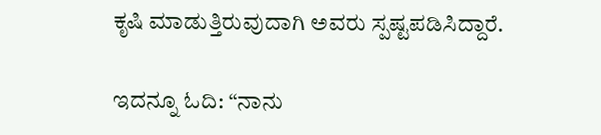ಕೃಷಿ ಮಾಡುತ್ತಿರುವುದಾಗಿ ಅವರು ಸ್ಪಷ್ಟಪಡಿಸಿದ್ದಾರೆ.

ಇದನ್ನೂ ಓದಿ: “ನಾನು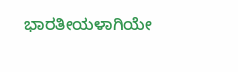ಭಾರತೀಯಳಾಗಿಯೇ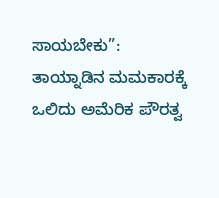ಸಾಯಬೇಕು”: ತಾಯ್ನಾಡಿನ ಮಮಕಾರಕ್ಕೆ ಒಲಿದು ಅಮೆರಿಕ ಪೌರತ್ವ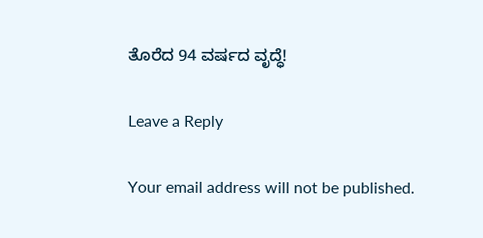ತೊರೆದ 94 ವರ್ಷದ ವೃದ್ಧೆ!

Leave a Reply

Your email address will not be published.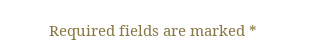Required fields are marked *